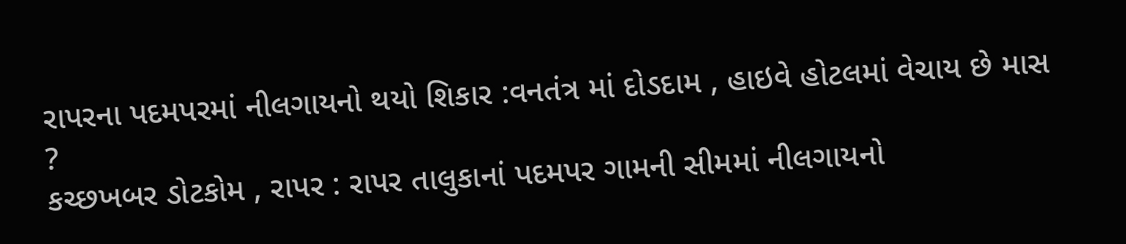રાપરના પદમપરમાં નીલગાયનો થયો શિકાર :વનતંત્ર માં દોડદામ , હાઇવે હોટલમાં વેચાય છે માસ ?
કચ્છખબર ડોટકોમ , રાપર : રાપર તાલુકાનાં પદમપર ગામની સીમમાં નીલગાયનો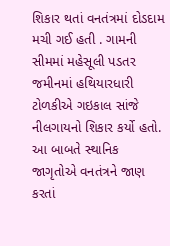શિકાર થતાં વનતંત્રમાં દોડદામ મચી ગઈ હતી . ગામની સીમમાં મહેસૂલી પડતર જમીનમાં હથિયારધારી ટોળકીએ ગઇકાલ સાંજે નીલગાયનો શિકાર કર્યો હતો. આ બાબતે સ્થાનિક જાગૃતોએ વનતંત્રને જાણ કરતાં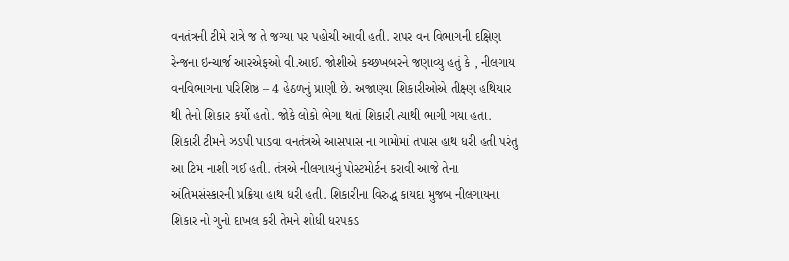વનતંત્રની ટીમે રાત્રે જ તે જગ્યા પર પહોચી આવી હતી. રાપર વન વિભાગની દક્ષિણ રેન્જના ઇન્ચાર્જ આરએફઓ વી.આઈ. જોશીએ કચ્છખબરને જણાવ્યુ હતું કે , નીલગાય વનવિભાગના પરિશિષ્ઠ – 4 હેઠળનું પ્રાણી છે. અજાણ્યા શિકારીઓએ તીક્ષ્ણ હથિયાર થી તેનો શિકાર કર્યો હતો. જોકે લોકો ભેગા થતાં શિકારી ત્યાથી ભાગી ગયા હતા. શિકારી ટીમને ઝડપી પાડવા વનતંત્રએ આસપાસ ના ગામોમાં તપાસ હાથ ધરી હતી પરંતુ આ ટિમ નાશી ગઈ હતી. તંત્રએ નીલગાયનું પોસ્ટમોર્ટન કરાવી આજે તેના અંતિમસંસ્કારની પ્રક્રિયા હાથ ધરી હતી. શિકારીના વિરુદ્ધ કાયદા મુજબ નીલગાયના શિકાર નો ગુનો દાખલ કરી તેમને શોધી ધરપકડ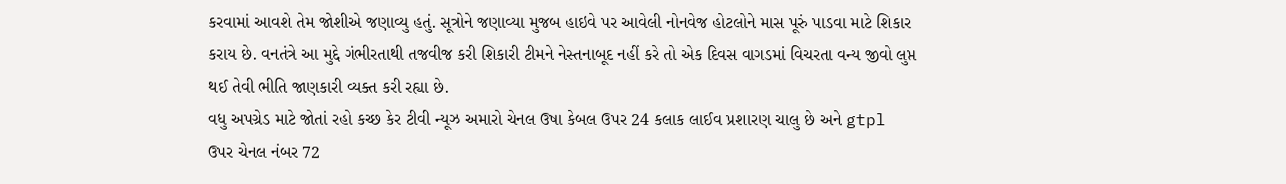કરવામાં આવશે તેમ જોશીએ જણાવ્યુ હતું. સૂત્રોને જણાવ્યા મુજબ હાઇવે પર આવેલી નોનવેજ હોટલોને માસ પૂરું પાડવા માટે શિકાર કરાય છે. વનતંત્રે આ મુદ્દે ગંભીરતાથી તજવીજ કરી શિકારી ટીમને નેસ્તનાબૂદ નહીં કરે તો એક દિવસ વાગડમાં વિચરતા વન્ય જીવો લુપ્ત થઈ તેવી ભીતિ જાણકારી વ્યક્ત કરી રહ્યા છે.
વધુ અપગ્રેડ માટે જોતાં રહો કચ્છ કેર ટીવી ન્યૂઝ અમારો ચેનલ ઉષા કેબલ ઉપર 24 કલાક લાઈવ પ્રશારણ ચાલુ છે અને gtpl ઉપર ચેનલ નંબર 72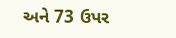અને 73 ઉપર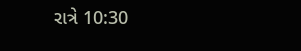રાત્રે 10:30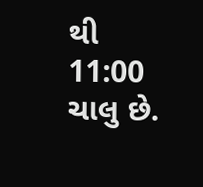થી 11:00 ચાલુ છે.